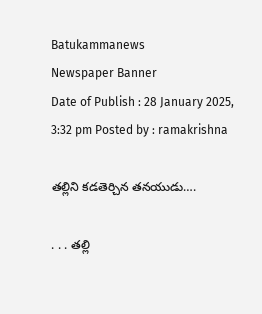Batukammanews
Newspaper Banner
Date of Publish : 28 January 2025, 3:32 pm Posted by : ramakrishna

తల్లిని కడతెర్చిన తనయుడు….

. . . తల్లి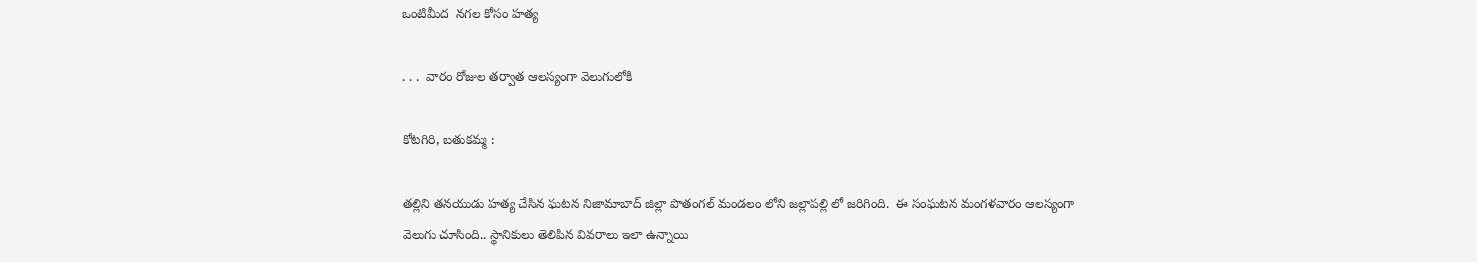ఒంటిమీద  నగల కోసం హత్య

. . .  వారం రోజుల తర్వాత ఆలస్యంగా వెలుగులోకి

కోటగిరి, బతుకమ్మ :

తల్లిని తనయుడు హత్య చేసిన ఘటన నిజామాబాద్ జిల్లా పొతంగల్ మండలం లోని జల్లాపల్లి లో జరిగింది.  ఈ సంఘటన మంగళవారం ఆలస్యంగా వెలుగు చూసింది.. స్థానికులు తెలిపిన వివరాలు ఇలా ఉన్నాయి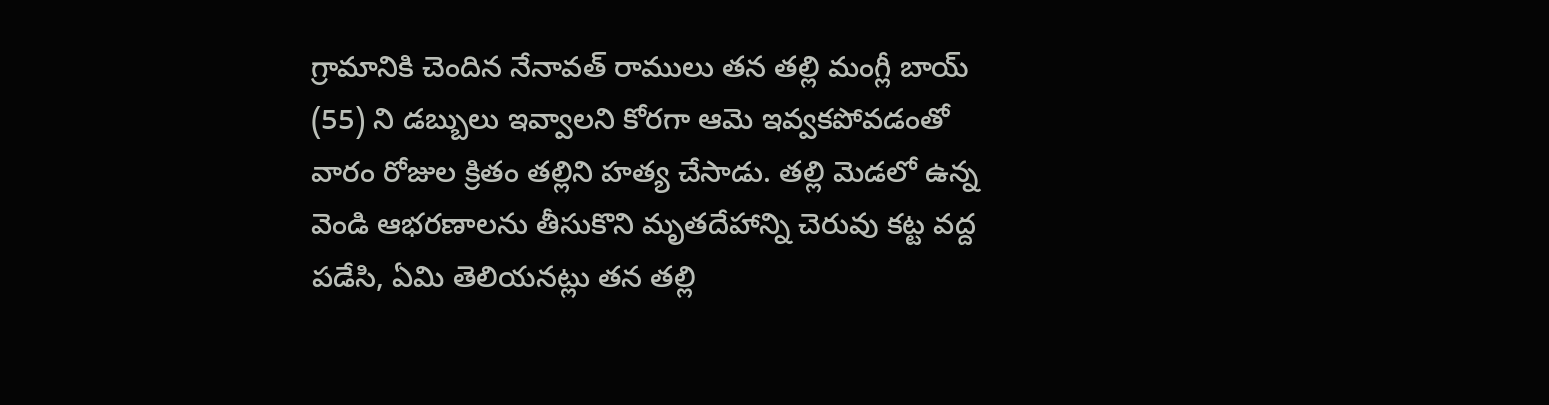గ్రామానికి చెందిన నేనావత్ రాములు తన తల్లి మంగ్లీ బాయ్ (55) ని డబ్బులు ఇవ్వాలని కోరగా ఆమె ఇవ్వకపోవడంతో వారం రోజుల క్రితం తల్లిని హత్య చేసాడు. తల్లి మెడలో ఉన్న వెండి ఆభరణాలను తీసుకొని మృతదేహాన్ని చెరువు కట్ట వద్ద పడేసి, ఏమి తెలియనట్లు తన తల్లి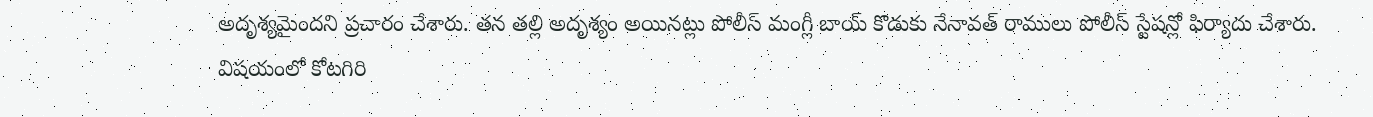అదృశ్యమైందని ప్రచారం చేశారు. తన తల్లి అదృశ్యం అయినట్లు పోలీస్ మంగ్లీ బాయ్ కొడుకు నేనావత్ రాములు పోలీస్ స్టేషన్లో ఫిర్యాదు చేశారు. విషయంలో కోటగిరి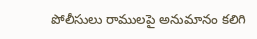పోలీసులు రాములపై అనుమానం కలిగి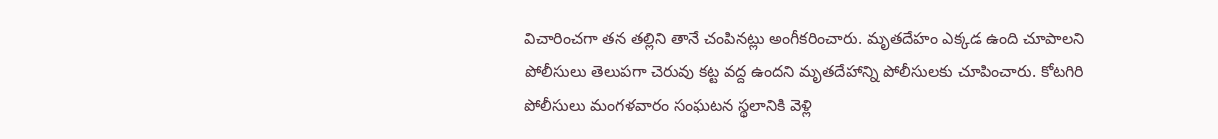విచారించగా తన తల్లిని తానే చంపినట్లు అంగీకరించారు. మృతదేహం ఎక్కడ ఉంది చూపాలని పోలీసులు తెలుపగా చెరువు కట్ట వద్ద ఉందని మృతదేహాన్ని పోలీసులకు చూపించారు. కోటగిరి పోలీసులు మంగళవారం సంఘటన స్థలానికి వెళ్లి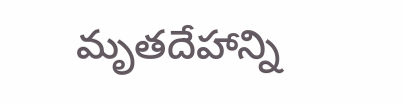మృతదేహాన్ని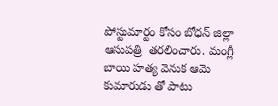పోస్టుమార్టం కోసం బోధన్ జిల్లా ఆసుపత్రి  తరలించారు. మంగ్లీ బాయి హత్య వెనుక ఆమె కుమారుడు తో పాటు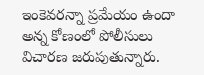ఇంకెవరన్నా ప్రమేయం ఉందా అన్న కోణంలో పోలీసులు విచారణ జరుపుతున్నారు.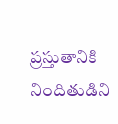ప్రస్తుతానికి నిందితుడిని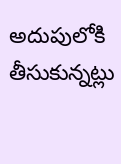అదుపులోకి తీసుకున్నట్లు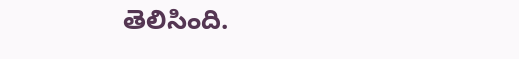తెలిసింది.